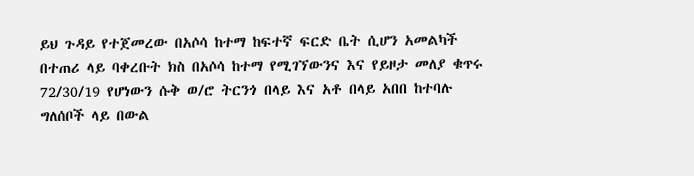ይህ ጉዳይ የተጀመረው በአሶሳ ከተማ ከፍተኛ ፍርድ ቤት ሲሆን አመልካች በተጠሪ ላይ ባቀረቡት ክስ በአሶሳ ከተማ የሚገኘውንና እና የይዞታ መለያ ቁጥሩ 72/30/19 የሆነውን ሱቅ ወ/ሮ ትርንጎ በላይ እና አቶ በላይ አበበ ከተባሉ ግለሰቦች ላይ በውል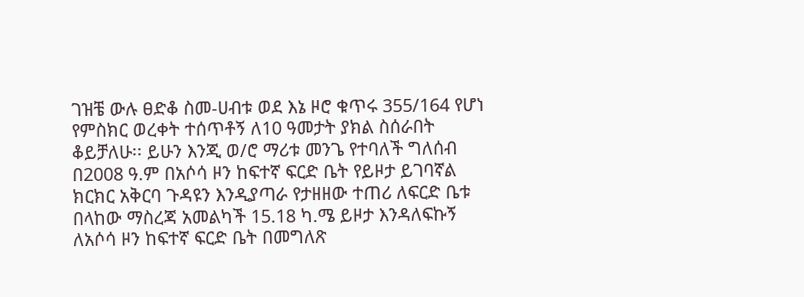ገዝቼ ውሉ ፀድቆ ስመ-ሀብቱ ወደ እኔ ዞሮ ቁጥሩ 355/164 የሆነ የምስክር ወረቀት ተሰጥቶኝ ለ10 ዓመታት ያክል ስሰራበት ቆይቻለሁ፡፡ ይሁን እንጂ ወ/ሮ ማሪቱ መንጌ የተባለች ግለሰብ በ2008 ዓ.ም በአሶሳ ዞን ከፍተኛ ፍርድ ቤት የይዞታ ይገባኛል ክርክር አቅርባ ጉዳዩን እንዲያጣራ የታዘዘው ተጠሪ ለፍርድ ቤቱ በላከው ማስረጃ አመልካች 15.18 ካ.ሜ ይዞታ እንዳለፍኩኝ ለአሶሳ ዞን ከፍተኛ ፍርድ ቤት በመግለጽ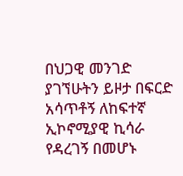በህጋዊ መንገድ ያገኘሁትን ይዞታ በፍርድ አሳጥቶኝ ለከፍተኛ ኢኮኖሚያዊ ኪሳራ የዳረገኝ በመሆኑ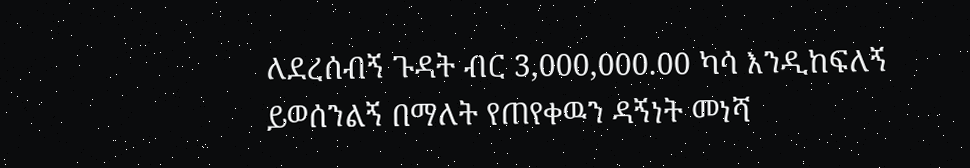ለደረሰብኝ ጉዳት ብር 3,000,000.00 ካሳ እንዲከፍለኝ ይወሰንልኝ በማለት የጠየቀዉን ዳኝነት መነሻ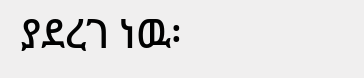ያደረገ ነዉ፡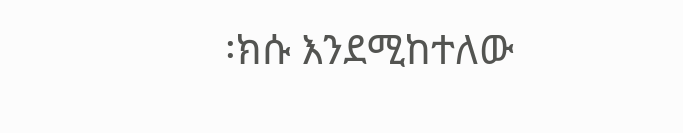፡ክሱ እንደሚከተለው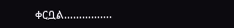ቀርቧል…………….